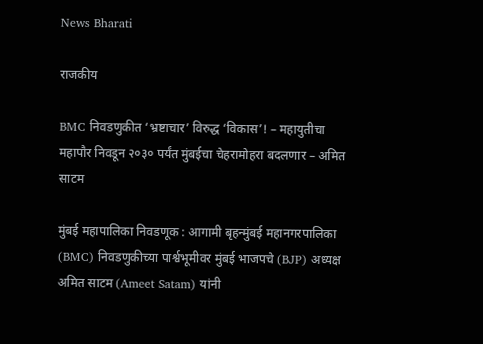News Bharati

राजकीय

BMC निवडणुकीत ‘भ्रष्टाचार’ विरुद्ध ‘विकास’! – महायुतीचा महापौर निवडून २०३० पर्यंत मुंबईचा चेहरामोहरा बदलणार – अमित साटम

मुंबई महापालिका निवडणूक : आगामी बृहन्मुंबई महानगरपालिका (BMC) निवडणुकीच्या पार्श्वभूमीवर मुंबई भाजपचे (BJP) अध्यक्ष अमित साटम (Ameet Satam) यांनी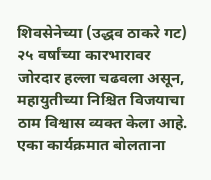शिवसेनेच्या (उद्धव ठाकरे गट) २५ वर्षांच्या कारभारावर जोरदार हल्ला चढवला असून, महायुतीच्या निश्चित विजयाचा ठाम विश्वास व्यक्त केला आहे. एका कार्यक्रमात बोलताना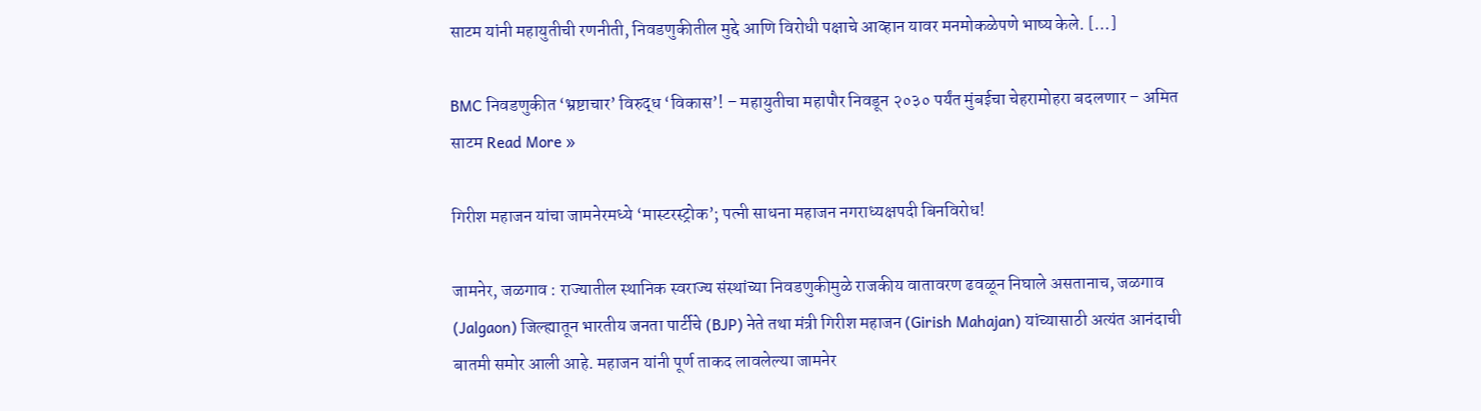साटम यांनी महायुतीची रणनीती, निवडणुकीतील मुद्दे आणि विरोधी पक्षाचे आव्हान यावर मनमोकळेपणे भाष्य केले. […]

BMC निवडणुकीत ‘भ्रष्टाचार’ विरुद्ध ‘विकास’! – महायुतीचा महापौर निवडून २०३० पर्यंत मुंबईचा चेहरामोहरा बदलणार – अमित साटम Read More »

गिरीश महाजन यांचा जामनेरमध्ये ‘मास्टरस्ट्रोक’; पत्नी साधना महाजन नगराध्यक्षपदी बिनविरोध!

जामनेर, जळगाव : राज्यातील स्थानिक स्वराज्य संस्थांच्या निवडणुकीमुळे राजकीय वातावरण ढवळून निघाले असतानाच, जळगाव (Jalgaon) जिल्ह्यातून भारतीय जनता पार्टीचे (BJP) नेते तथा मंत्री गिरीश महाजन (Girish Mahajan) यांच्यासाठी अत्यंत आनंदाची बातमी समोर आली आहे. महाजन यांनी पूर्ण ताकद लावलेल्या जामनेर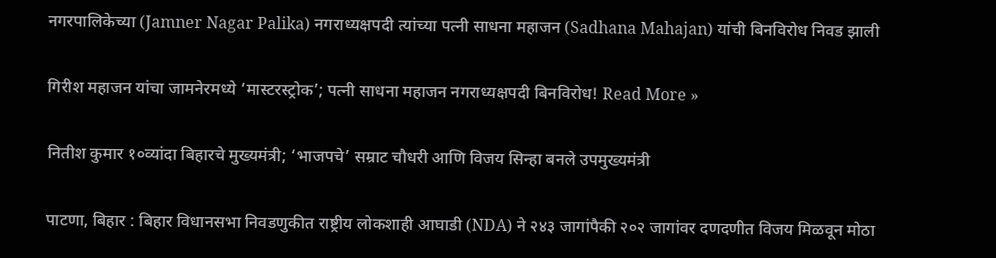नगरपालिकेच्या (Jamner Nagar Palika) नगराध्यक्षपदी त्यांच्या पत्नी साधना महाजन (Sadhana Mahajan) यांची बिनविरोध निवड झाली

गिरीश महाजन यांचा जामनेरमध्ये ‘मास्टरस्ट्रोक’; पत्नी साधना महाजन नगराध्यक्षपदी बिनविरोध! Read More »

नितीश कुमार १०व्यांदा बिहारचे मुख्यमंत्री; ‘भाजपचे’ सम्राट चौधरी आणि विजय सिन्हा बनले उपमुख्यमंत्री

पाटणा, बिहार : बिहार विधानसभा निवडणुकीत राष्ट्रीय लोकशाही आघाडी (NDA) ने २४३ जागांपैकी २०२ जागांवर दणदणीत विजय मिळवून मोठा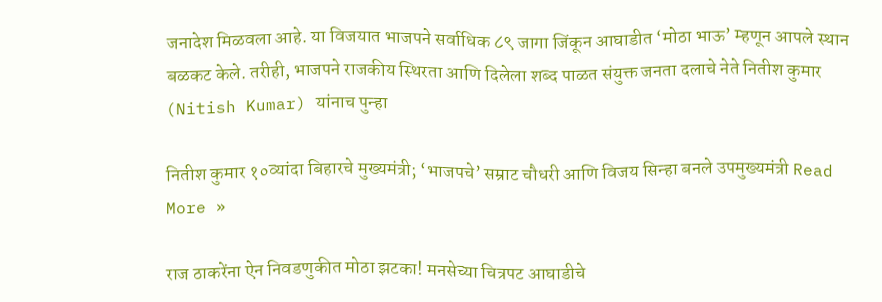जनादेश मिळवला आहे. या विजयात भाजपने सर्वाधिक ८९ जागा जिंकून आघाडीत ‘मोठा भाऊ’ म्हणून आपले स्थान बळकट केले. तरीही, भाजपने राजकीय स्थिरता आणि दिलेला शब्द पाळत संयुक्त जनता दलाचे नेते नितीश कुमार (Nitish Kumar) यांनाच पुन्हा

नितीश कुमार १०व्यांदा बिहारचे मुख्यमंत्री; ‘भाजपचे’ सम्राट चौधरी आणि विजय सिन्हा बनले उपमुख्यमंत्री Read More »

राज ठाकरेंना ऐन निवडणुकीत मोठा झटका! मनसेच्या चित्रपट आघाडीचे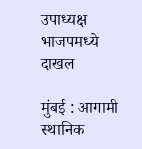उपाध्यक्ष भाजपमध्ये दाखल

मुंबई : आगामी स्थानिक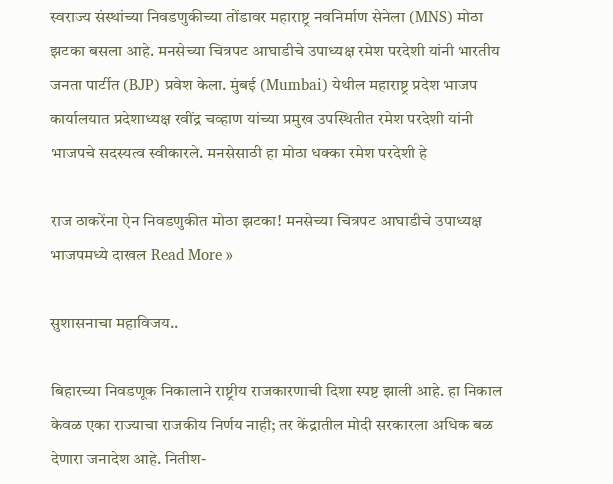स्वराज्य संस्थांच्या निवडणुकीच्या तोंडावर महाराष्ट्र नवनिर्माण सेनेला (MNS) मोठा झटका बसला आहे. मनसेच्या चित्रपट आघाडीचे उपाध्यक्ष रमेश परदेशी यांनी भारतीय जनता पार्टीत (BJP) प्रवेश केला. मुंबई (Mumbai) येथील महाराष्ट्र प्रदेश भाजप कार्यालयात प्रदेशाध्यक्ष रवींद्र चव्हाण यांच्या प्रमुख उपस्थितीत रमेश परदेशी यांनी भाजपचे सदस्यत्व स्वीकारले. मनसेसाठी हा मोठा धक्का रमेश परदेशी हे

राज ठाकरेंना ऐन निवडणुकीत मोठा झटका! मनसेच्या चित्रपट आघाडीचे उपाध्यक्ष भाजपमध्ये दाखल Read More »

सुशासनाचा महाविजय..

बिहारच्या निवडणूक निकालाने राष्ट्रीय राजकारणाची दिशा स्पष्ट झाली आहे. हा निकाल केवळ एका राज्याचा राजकीय निर्णय नाही; तर केंद्रातील मोदी सरकारला अधिक बळ देणारा जनादेश आहे. नितीश-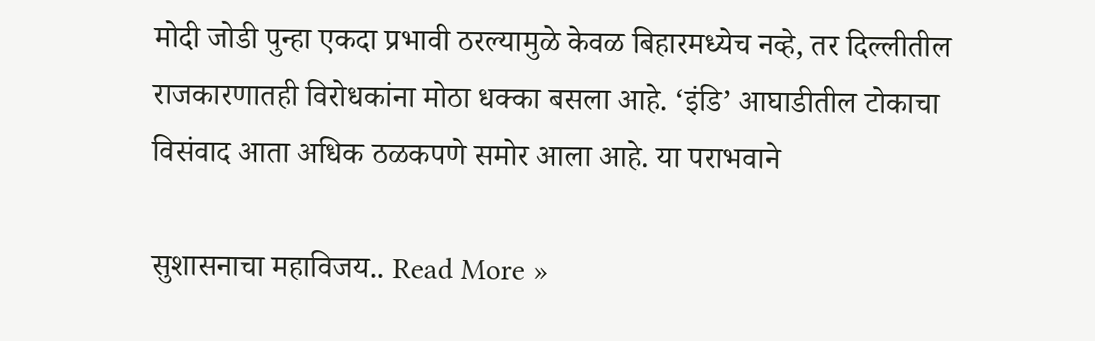मोदी जोडी पुन्हा एकदा प्रभावी ठरल्यामुळे केवळ बिहारमध्येच नव्हे, तर दिल्लीतील राजकारणातही विरोधकांना मोठा धक्का बसला आहे. ‘इंडि’ आघाडीतील टोकाचा विसंवाद आता अधिक ठळकपणे समोर आला आहे. या पराभवाने

सुशासनाचा महाविजय.. Read More »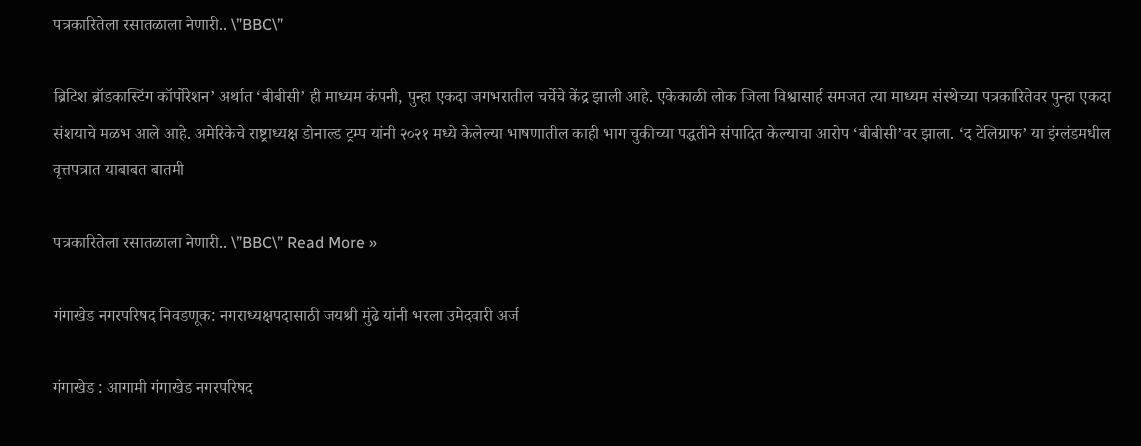पत्रकारितेला रसातळाला नेणारी.. \”BBC\”

ब्रिटिश ब्रॉडकास्टिंग कॉर्पोरेशन‌’ अर्थात ‌‘बीबीसी‌’ ही माध्यम कंपनी, पुन्हा एकदा जगभरातील चर्चेचे केंद्र झाली आहे. एकेकाळी लोक जिला विश्वासार्ह समजत त्या माध्यम संस्थेच्या पत्रकारितेवर पुन्हा एकदा संशयाचे मळभ आले आहे. अमेरिकेचे राष्ट्राध्यक्ष डोनाल्ड ट्रम्प यांनी २०२१ मध्ये केलेल्या भाषणातील काही भाग चुकीच्या पद्धतीने संपादित केल्याचा आरोप ‌‘बीबीसी‌’वर झाला. ‘द टेलिग्राफ‌’ या इंग्लंडमधील वृत्तपत्रात याबाबत बातमी

पत्रकारितेला रसातळाला नेणारी.. \”BBC\” Read More »

गंगाखेड नगरपरिषद निवडणूक: नगराध्यक्षपदासाठी जयश्री मुंढे यांनी भरला उमेदवारी अर्ज

गंगाखेड : आगामी गंगाखेड नगरपरिषद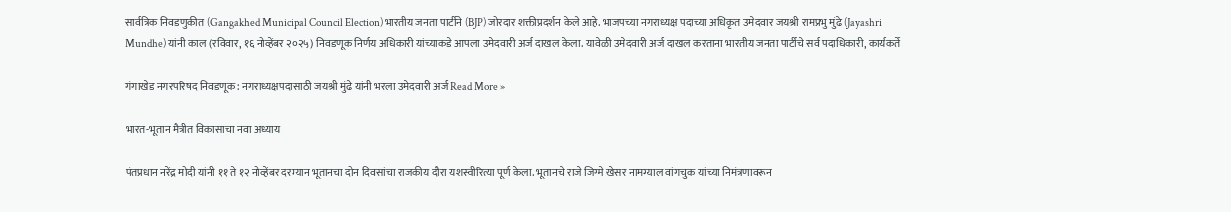सार्वत्रिक निवडणुकीत (Gangakhed Municipal Council Election) भारतीय जनता पार्टीने (BJP) जोरदार शक्तीप्रदर्शन केले आहे. भाजपच्या नगराध्यक्ष पदाच्या अधिकृत उमेदवार जयश्री रामप्रभु मुंढे (Jayashri Mundhe) यांनी काल (रविवार, १६ नोव्हेंबर २०२५) निवडणूक निर्णय अधिकारी यांच्याकडे आपला उमेदवारी अर्ज दाखल केला. यावेळी उमेदवारी अर्ज दाखल करताना भारतीय जनता पार्टीचे सर्व पदाधिकारी, कार्यकर्ते

गंगाखेड नगरपरिषद निवडणूक: नगराध्यक्षपदासाठी जयश्री मुंढे यांनी भरला उमेदवारी अर्ज Read More »

भारत-भूतान मैत्रीत विकासाचा नवा अध्याय

पंतप्रधान नरेंद्र मोदी यांनी ११ ते १२ नोव्हेंबर दरम्यान भूतानचा दोन दिवसांचा राजकीय दौरा यशस्वीरित्या पूर्ण केला. भूतानचे राजे जिग्मे खेसर नामग्याल वांगचुक यांच्या निमंत्रणावरून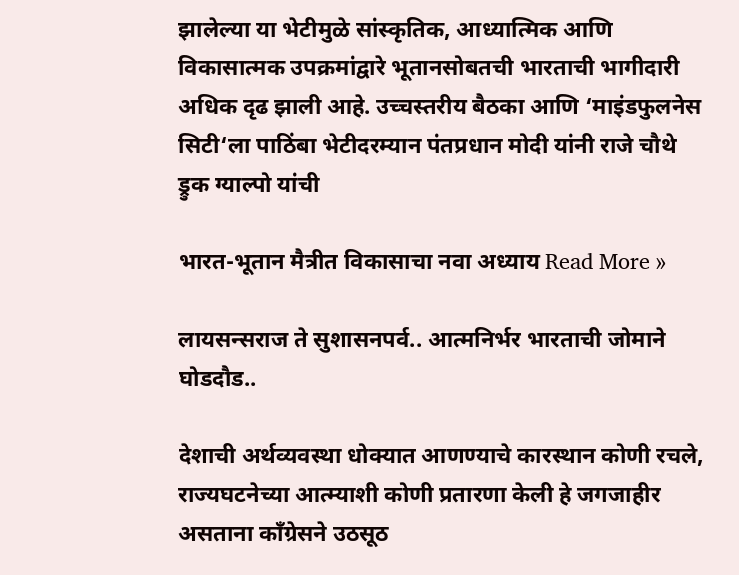झालेल्या या भेटीमुळे सांस्कृतिक, आध्यात्मिक आणि विकासात्मक उपक्रमांद्वारे भूतानसोबतची भारताची भागीदारी अधिक दृढ झाली आहे. उच्चस्तरीय बैठका आणि ‘माइंडफुलनेस सिटी‘ला पाठिंबा भेटीदरम्यान पंतप्रधान मोदी यांनी राजे चौथे ड्रुक ग्याल्पो यांची

भारत-भूतान मैत्रीत विकासाचा नवा अध्याय Read More »

लायसन्सराज ते सुशासनपर्व.. आत्मनिर्भर भारताची जोमाने घोडदौड..

देशाची अर्थव्यवस्था धोक्यात आणण्याचे कारस्थान कोणी रचले, राज्यघटनेच्या आत्म्याशी कोणी प्रतारणा केली हे जगजाहीर असताना काँग्रेसने उठसूठ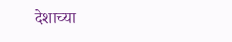देशाच्या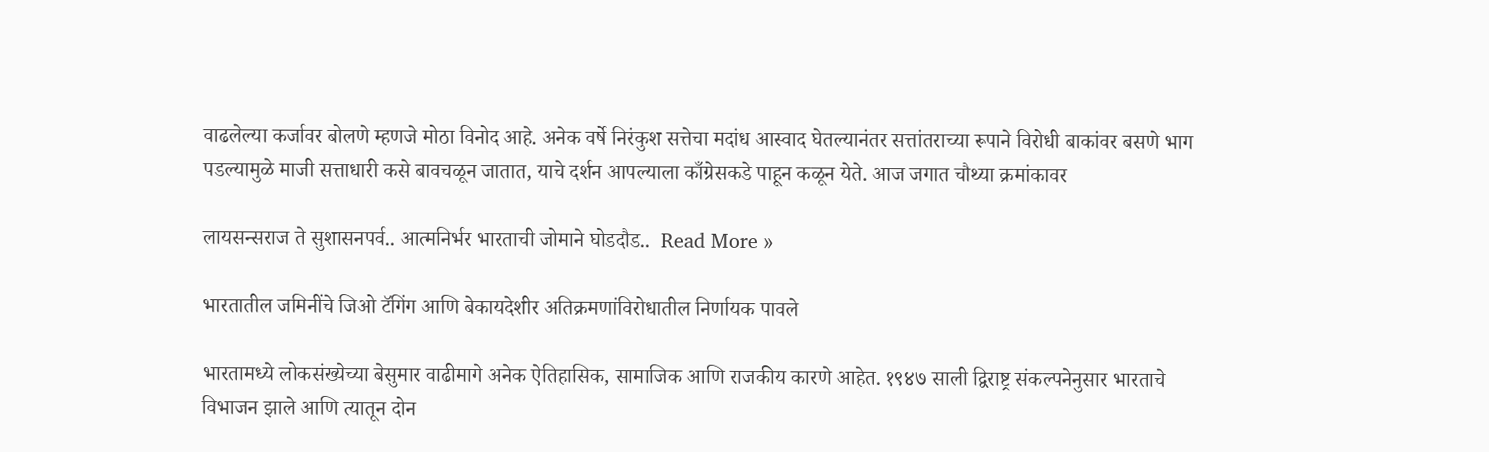वाढलेल्या कर्जावर बोलणे म्हणजे मोठा विनोद आहे. अनेक वर्षे निरंकुश सत्तेचा मदांध आस्वाद घेतल्यानंतर सत्तांतराच्या रूपाने विरोधी बाकांवर बसणे भाग पडल्यामुळे माजी सत्ताधारी कसे बावचळून जातात, याचे दर्शन आपल्याला काँग्रेसकडे पाहून कळून येते. आज जगात चौथ्या क्रमांकावर

लायसन्सराज ते सुशासनपर्व.. आत्मनिर्भर भारताची जोमाने घोडदौड..  Read More »

भारतातील जमिनींचे जिओ टॅगिंग आणि बेकायदेशीर अतिक्रमणांविरोधातील निर्णायक पावले

भारतामध्ये लोकसंख्येच्या बेसुमार वाढीमागे अनेक ऐतिहासिक, सामाजिक आणि राजकीय कारणे आहेत. १९४७ साली द्विराष्ट्र संकल्पनेनुसार भारताचे विभाजन झाले आणि त्यातून दोन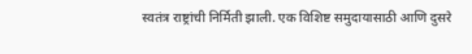स्वतंत्र राष्ट्रांची निर्मिती झाली. एक विशिष्ट समुदायासाठी आणि दुसरे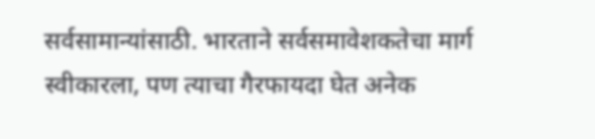सर्वसामान्यांसाठी. भारताने सर्वसमावेशकतेचा मार्ग स्वीकारला, पण त्याचा गैरफायदा घेत अनेक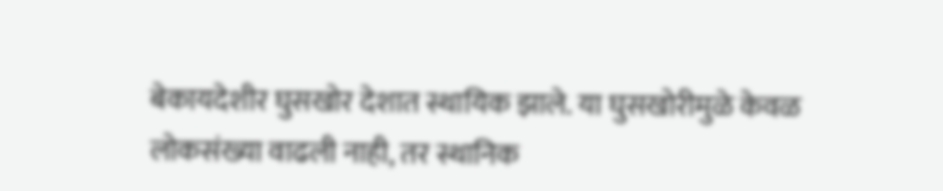बेकायदेशीर घुसखोर देशात स्थायिक झाले. या घुसखोरीमुळे केवळ लोकसंख्या वाढली नाही, तर स्थानिक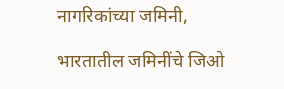नागरिकांच्या जमिनी,

भारतातील जमिनींचे जिओ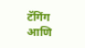टॅगिंग आणि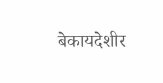बेकायदेशीर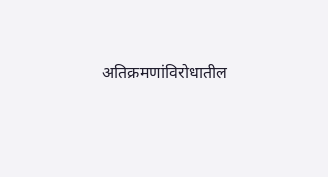अतिक्रमणांविरोधातील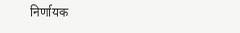निर्णायक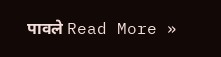पावले Read More »